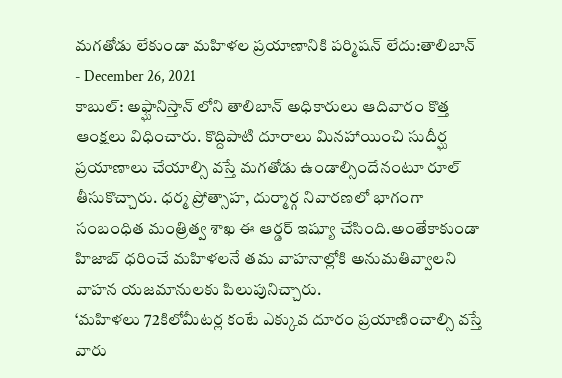మగతోడు లేకుండా మహిళల ప్రయాణానికి పర్మిషన్ లేదు:తాలిబాన్
- December 26, 2021
కాబుల్: అఫ్ఘానిస్తాన్ లోని తాలిబాన్ అధికారులు ఆదివారం కొత్త ఆంక్షలు విధించారు. కొద్దిపాటి దూరాలు మినహాయించి సుదీర్ఘ ప్రయాణాలు చేయాల్సి వస్తే మగతోడు ఉండాల్సిందేనంటూ రూల్ తీసుకొచ్చారు. ధర్మ ప్రోత్సాహ, దుర్మార్గ నివారణలో భాగంగా సంబంధిత మంత్రిత్వ శాఖ ఈ ఆర్డర్ ఇష్యూ చేసింది.అంతేకాకుండా హిజాబ్ ధరించే మహిళలనే తమ వాహనాల్లోకి అనుమతివ్వాలని వాహన యజమానులకు పిలుపునిచ్చారు.
‘మహిళలు 72కిలోమీటర్ల కంటే ఎక్కువ దూరం ప్రయాణించాల్సి వస్తే వారు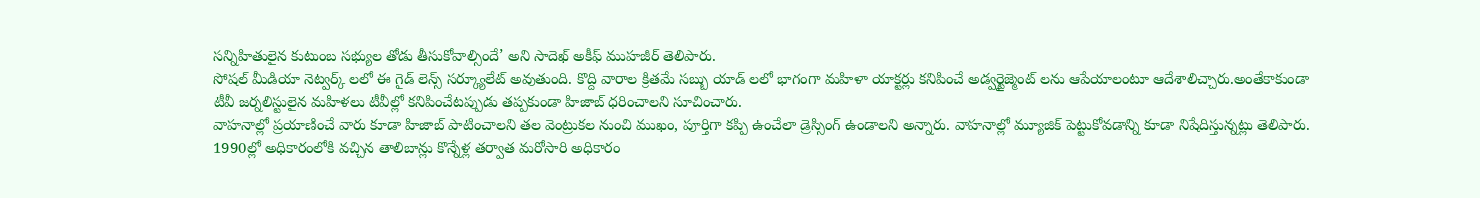సన్నిహితులైన కుటుంబ సభ్యుల తోడు తీసుకోవాల్సిందే’ అని సాదెఖ్ అకీఫ్ ముహజీర్ తెలిపారు.
సోషల్ మీడియా నెట్వర్క్ లలో ఈ గైడ్ లెన్స్ సర్క్యూలేట్ అవుతుంది. కొద్ది వారాల క్రితమే సబ్బు యాడ్ లలో భాగంగా మహిళా యాక్టర్లు కనిపించే అడ్వర్టైజ్మెంట్ లను ఆపేయాలంటూ ఆదేశాలిచ్చారు.అంతేకాకుండా టీవీ జర్నలిస్టులైన మహిళలు టీవీల్లో కనిపించేటప్పుడు తప్పకుండా హిజాబ్ ధరించాలని సూచించారు.
వాహనాల్లో ప్రయాణించే వారు కూడా హిజాబ్ పాటించాలని తల వెంట్రుకల నుంచి ముఖం, పూర్తిగా కప్పి ఉంచేలా డ్రెస్సింగ్ ఉండాలని అన్నారు. వాహనాల్లో మ్యూజిక్ పెట్టుకోవడాన్ని కూడా నిషేదిస్తున్నట్లు తెలిపారు. 1990ల్లో అధికారంలోకి వచ్చిన తాలిబాన్లు కొన్నేళ్ల తర్వాత మరోసారి అధికారం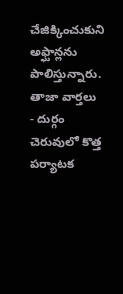చేజిక్కించుకుని అఫ్ఘాన్లను పాలిస్తున్నారు.
తాజా వార్తలు
- దుర్గం చెరువులో కొత్త పర్యాటక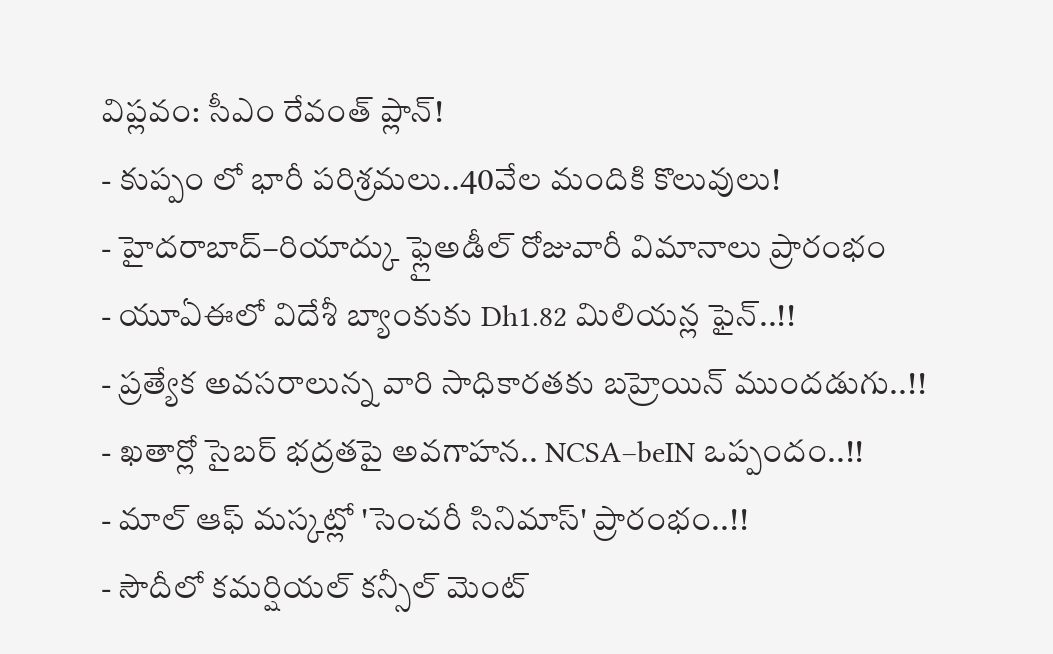విప్లవం: సీఎం రేవంత్ ప్లాన్!
- కుప్పం లో భారీ పరిశ్రమలు..40వేల మందికి కొలువులు!
- హైదరాబాద్–రియాద్కు ఫ్లైఅడీల్ రోజువారీ విమానాలు ప్రారంభం
- యూఏఈలో విదేశీ బ్యాంకుకు Dh1.82 మిలియన్ల ఫైన్..!!
- ప్రత్యేక అవసరాలున్న వారి సాధికారతకు బహ్రెయిన్ ముందడుగు..!!
- ఖతార్లో సైబర్ భద్రతపై అవగాహన.. NCSA–beIN ఒప్పందం..!!
- మాల్ ఆఫ్ మస్కట్లో 'సెంచరీ సినిమాస్' ప్రారంభం..!!
- సౌదీలో కమర్షియల్ కన్సీల్ మెంట్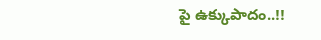పై ఉక్కుపాదం..!!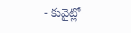- కువైట్లో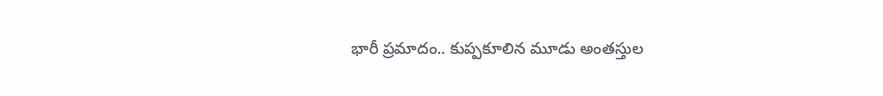భారీ ప్రమాదం.. కుప్పకూలిన మూడు అంతస్తుల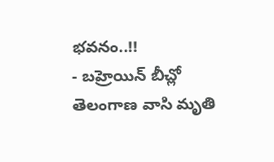భవనం..!!
- బహ్రెయిన్ బీచ్లో తెలంగాణ వాసి మృతి